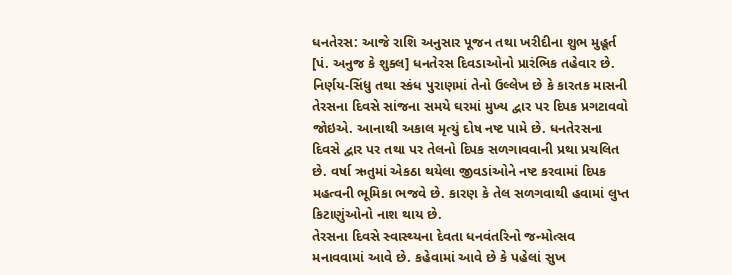ધનતેરસ: આજે રાશિ અનુસાર પૂજન તથા ખરીદીના શુભ મુહૂર્ત
[પં. અનુજ કે શુક્લ] ધનતેરસ દિવડાઓનો પ્રારંભિક તહેવાર છે. નિર્ણય-સિંધુ તથા સ્કંધ પુરાણમાં તેનો ઉલ્લેખ છે કે કારતક માસની તેરસના દિવસે સાંજના સમયે ઘરમાં મુખ્ય દ્વાર પર દિપક પ્રગટાવવો જોઇએ. આનાથી અકાલ મૃત્યું દોષ નષ્ટ પામે છે. ધનતેરસના દિવસે દ્વાર પર તથા પર તેલનો દિપક સળગાવવાની પ્રથા પ્રચલિત છે. વર્ષા ઋતુમાં એકઠા થયેલા જીવડાંઓને નષ્ટ કરવામાં દિપક મહત્વની ભૂમિકા ભજવે છે. કારણ કે તેલ સળગવાથી હવામાં લુપ્ત કિટાણુંઓનો નાશ થાય છે.
તેરસના દિવસે સ્વાસ્થ્યના દેવતા ધનવંતરિનો જન્મોત્સવ મનાવવામાં આવે છે. કહેવામાં આવે છે કે પહેલાં સુખ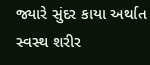જ્યારે સુંદર કાયા અર્થાત સ્વસ્થ શરીર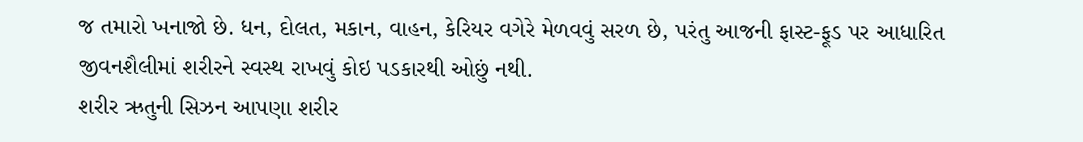જ તમારો ખનાજો છે. ધન, દોલત, મકાન, વાહન, કેરિયર વગેરે મેળવવું સરળ છે, પરંતુ આજની ફાસ્ટ-ફૂડ પર આધારિત જીવનશૈલીમાં શરીરને સ્વસ્થ રાખવું કોઇ પડકારથી ઓછું નથી.
શરીર ઋતુની સિઝન આપણા શરીર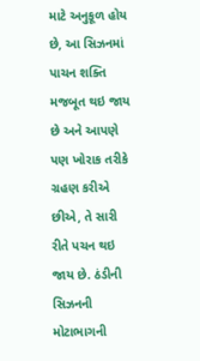માટે અનુકૂળ હોય છે, આ સિઝનમાં પાચન શક્તિ મજબૂત થઇ જાય છે અને આપણે પણ ખોરાક તરીકે ગ્રહણ કરીએ છીએ, તે સારી રીતે પચન થઇ જાય છે. ઠંડીની સિઝનની મોટાભાગની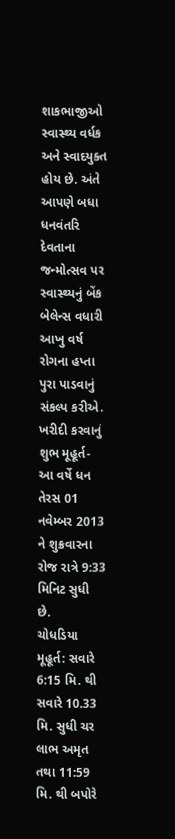શાકભાજીઓ સ્વાસ્થ્ય વર્ધક અને સ્વાદયુક્ત હોય છે. અંતે આપણે બધા ધનવંતરિ દેવતાના જન્મોત્સવ પર સ્વાસ્થ્યનું બેંક બેલેન્સ વધારી આખુ વર્ષ રોગના હપ્તા પુરા પાડવાનું સંકલ્પ કરીએ.
ખરીદી કરવાનું શુભ મૂહૂર્ત- આ વર્ષે ધન તેરસ 01 નવેમ્બર 2013 ને શુક્રવારના રોજ રાત્રે 9:33 મિનિટ સુધી છે.
ચોધડિયા મૂહૂર્ત: સવારે 6:15 મિ. થી સવારે 10.33 મિ. સુધી ચર લાભ અમૃત તથા 11:59 મિ. થી બપોરે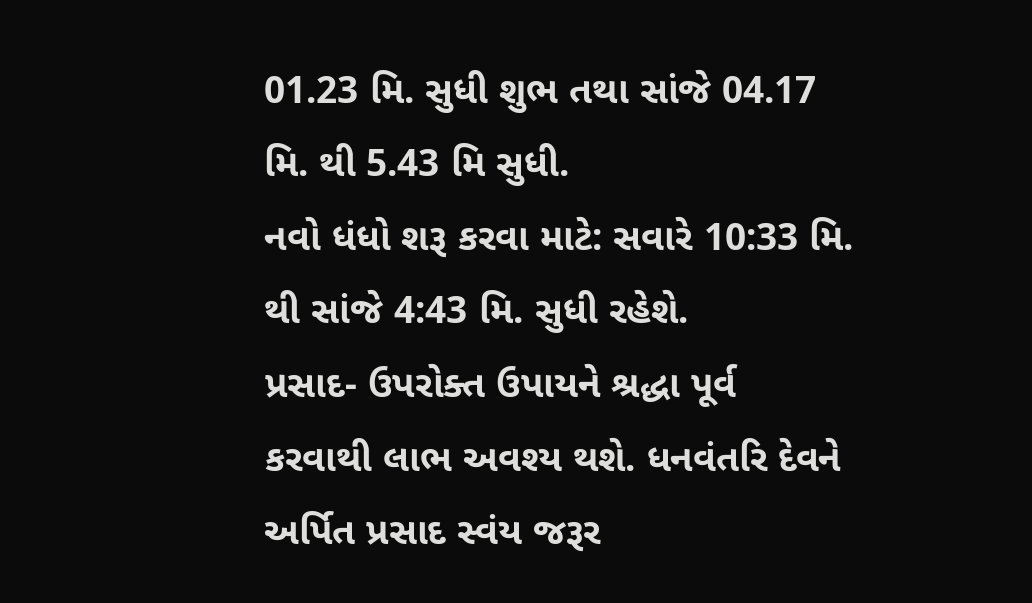01.23 મિ. સુધી શુભ તથા સાંજે 04.17 મિ. થી 5.43 મિ સુધી.
નવો ધંધો શરૂ કરવા માટે: સવારે 10:33 મિ. થી સાંજે 4:43 મિ. સુધી રહેશે.
પ્રસાદ- ઉપરોક્ત ઉપાયને શ્રદ્ધા પૂર્વ કરવાથી લાભ અવશ્ય થશે. ધનવંતરિ દેવને અર્પિત પ્રસાદ સ્વંય જરૂર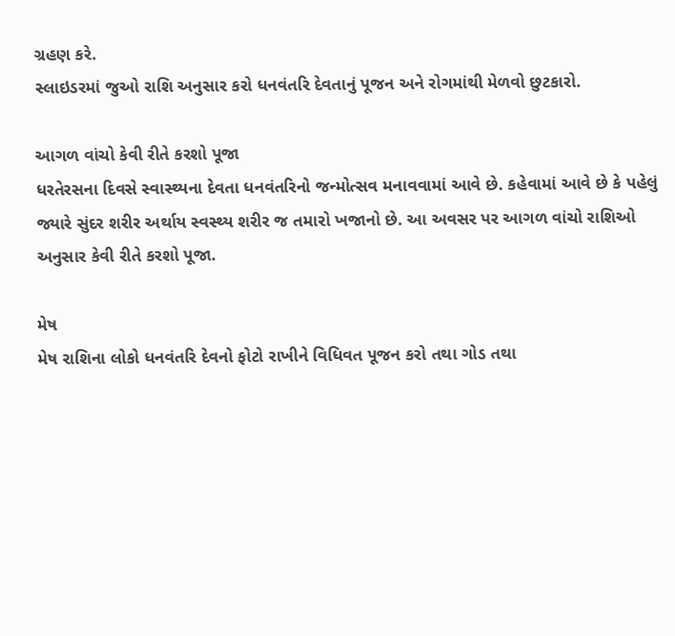ગ્રહણ કરે.
સ્લાઇડરમાં જુઓ રાશિ અનુસાર કરો ધનવંતરિ દેવતાનું પૂજન અને રોગમાંથી મેળવો છુટકારો.

આગળ વાંચો કેવી રીતે કરશો પૂજા
ધરતેરસના દિવસે સ્વાસ્થ્યના દેવતા ધનવંતરિનો જન્મોત્સવ મનાવવામાં આવે છે. કહેવામાં આવે છે કે પહેલું જ્યારે સુંદર શરીર અર્થાય સ્વસ્થ્ય શરીર જ તમારો ખજાનો છે. આ અવસર પર આગળ વાંચો રાશિઓ અનુસાર કેવી રીતે કરશો પૂજા.

મેષ
મેષ રાશિના લોકો ધનવંતરિ દેવનો ફોટો રાખીને વિધિવત પૂજન કરો તથા ગોડ તથા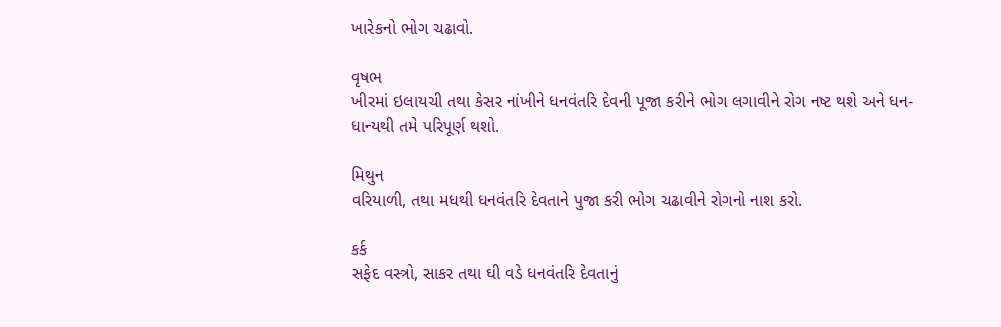ખારેકનો ભોગ ચઢાવો.

વૃષભ
ખીરમાં ઇલાયચી તથા કેસર નાંખીને ધનવંતરિ દેવની પૂજા કરીને ભોગ લગાવીને રોગ નષ્ટ થશે અને ધન-ધાન્યથી તમે પરિપૂર્ણ થશો.

મિથુન
વરિયાળી, તથા મધથી ધનવંતરિ દેવતાને પુજા કરી ભોગ ચઢાવીને રોગનો નાશ કરો.

કર્ક
સફેદ વસ્ત્રો, સાકર તથા ઘી વડે ધનવંતરિ દેવતાનું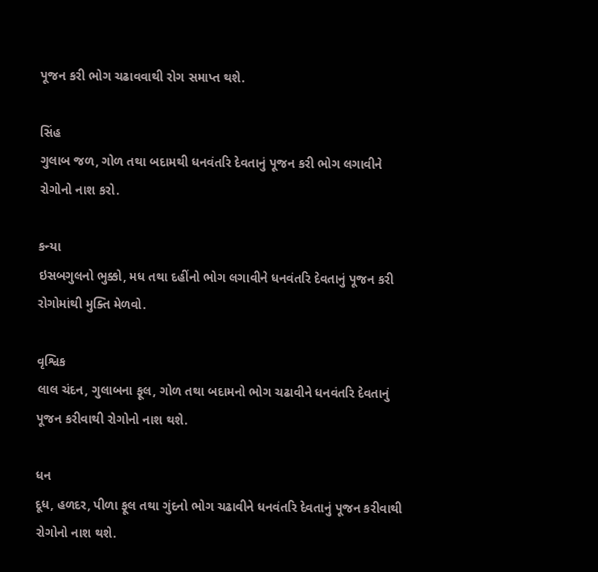પૂજન કરી ભોગ ચઢાવવાથી રોગ સમાપ્ત થશે.

સિંહ
ગુલાબ જળ, ગોળ તથા બદામથી ધનવંતરિ દેવતાનું પૂજન કરી ભોગ લગાવીને રોગોનો નાશ કરો.

કન્યા
ઇસબગુલનો ભુક્કો, મધ તથા દહીંનો ભોગ લગાવીને ધનવંતરિ દેવતાનું પૂજન કરી રોગોમાંથી મુક્તિ મેળવો.

વૃશ્વિક
લાલ ચંદન, ગુલાબના ફૂલ, ગોળ તથા બદામનો ભોગ ચઢાવીને ધનવંતરિ દેવતાનું પૂજન કરીવાથી રોગોનો નાશ થશે.

ધન
દૂધ, હળદર, પીળા ફૂલ તથા ગુંદનો ભોગ ચઢાવીને ધનવંતરિ દેવતાનું પૂજન કરીવાથી રોગોનો નાશ થશે.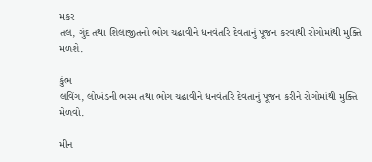મકર
તલ, ગુંદ તથા શિલાજીતનો ભોગ ચઢાવીને ધનવંતરિ દેવતાનું પૂજન કરવાથી રોગોમાંથી મુક્તિ મળશે.

કુંભ
લવિંગ, લોખંડની ભસ્મ તથા ભોગ ચઢાવીને ધનવંતરિ દેવતાનું પૂજન કરીને રોગોમાંથી મુક્તિ મેળવો.

મીન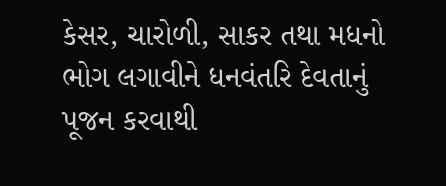કેસર, ચારોળી, સાકર તથા મધનો ભોગ લગાવીને ધનવંતરિ દેવતાનું પૂજન કરવાથી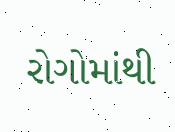રોગોમાંથી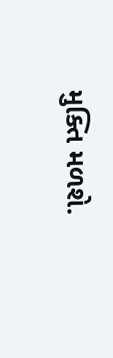મુક્તિ મળશે.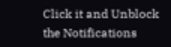Click it and Unblock the Notifications